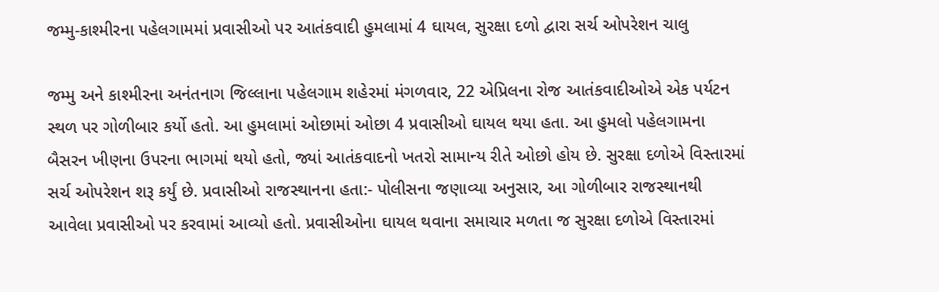જમ્મુ-કાશ્મીરના પહેલગામમાં પ્રવાસીઓ પર આતંકવાદી હુમલામાં 4 ઘાયલ, સુરક્ષા દળો દ્વારા સર્ચ ઓપરેશન ચાલુ

જમ્મુ અને કાશ્મીરના અનંતનાગ જિલ્લાના પહેલગામ શહેરમાં મંગળવાર, 22 એપ્રિલના રોજ આતંકવાદીઓએ એક પર્યટન સ્થળ પર ગોળીબાર કર્યો હતો. આ હુમલામાં ઓછામાં ઓછા 4 પ્રવાસીઓ ઘાયલ થયા હતા. આ હુમલો પહેલગામના બૈસરન ખીણના ઉપરના ભાગમાં થયો હતો, જ્યાં આતંકવાદનો ખતરો સામાન્ય રીતે ઓછો હોય છે. સુરક્ષા દળોએ વિસ્તારમાં સર્ચ ઓપરેશન શરૂ કર્યું છે. પ્રવાસીઓ રાજસ્થાનના હતા:- પોલીસના જણાવ્યા અનુસાર, આ ગોળીબાર રાજસ્થાનથી આવેલા પ્રવાસીઓ પર કરવામાં આવ્યો હતો. પ્રવાસીઓના ઘાયલ થવાના સમાચાર મળતા જ સુરક્ષા દળોએ વિસ્તારમાં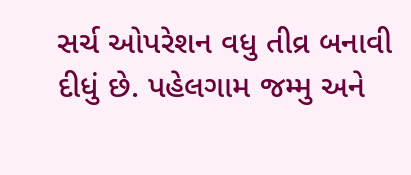સર્ચ ઓપરેશન વધુ તીવ્ર બનાવી દીધું છે. પહેલગામ જમ્મુ અને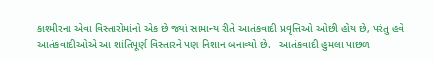કાશ્મીરના એવા વિસ્તારોમાંનો એક છે જ્યાં સામાન્ય રીતે આતંકવાદી પ્રવૃત્તિઓ ઓછી હોય છે, પરંતુ હવે આતંકવાદીઓએ આ શાંતિપૂર્ણ વિસ્તારને પણ નિશાન બનાવ્યો છે.   આતંકવાદી હુમલા પાછળ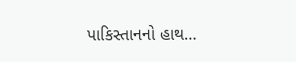પાકિસ્તાનનો હાથ…